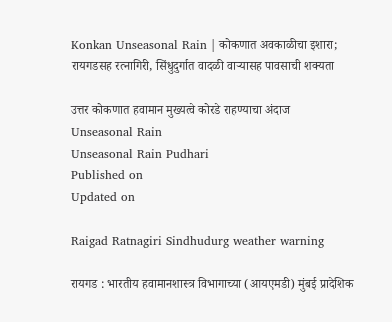Konkan Unseasonal Rain | कोकणात अवकाळीचा इशारा; रायगडसह रत्नागिरी, सिंधुदुर्गात वादळी वाऱ्यासह पावसाची शक्यता

उत्तर कोकणात हवामान मुख्यत्वे कोरडे राहण्याचा अंदाज
Unseasonal Rain
Unseasonal Rain Pudhari
Published on
Updated on

Raigad Ratnagiri Sindhudurg weather warning

रायगड : भारतीय हवामानशास्त्र विभागाच्या (आयएमडी) मुंबई प्रादेशिक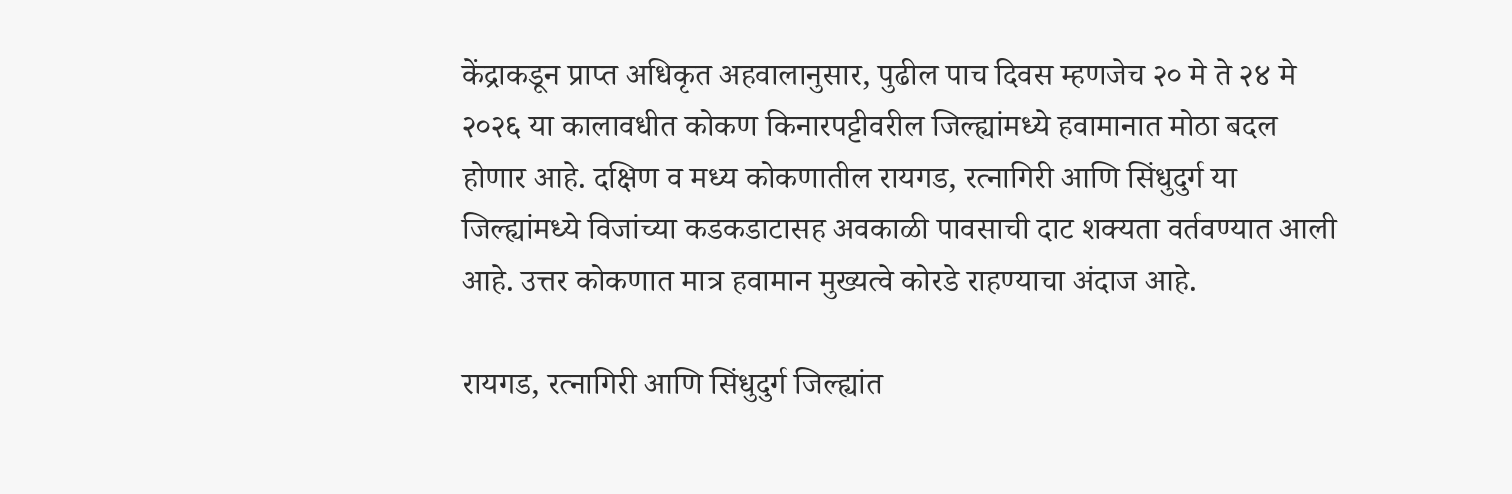केंद्राकडून प्राप्त अधिकृत अहवालानुसार, पुढील पाच दिवस म्हणजेच २० मे ते २४ मे २०२६ या कालावधीत कोकण किनारपट्टीवरील जिल्ह्यांमध्ये हवामानात मोठा बदल होणार आहे. दक्षिण व मध्य कोकणातील रायगड, रत्नागिरी आणि सिंधुदुर्ग या जिल्ह्यांमध्ये विजांच्या कडकडाटासह अवकाळी पावसाची दाट शक्यता वर्तवण्यात आली आहे. उत्तर कोकणात मात्र हवामान मुख्यत्वे कोरडे राहण्याचा अंदाज आहे.

रायगड, रत्नागिरी आणि सिंधुदुर्ग जिल्ह्यांत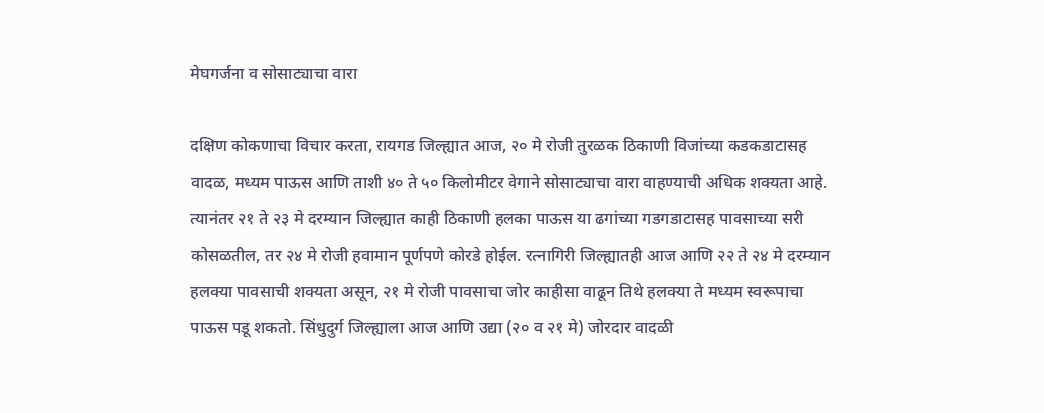मेघगर्जना व सोसाट्याचा वारा

दक्षिण कोकणाचा विचार करता, रायगड जिल्ह्यात आज, २० मे रोजी तुरळक ठिकाणी विजांच्या कडकडाटासह वादळ, मध्यम पाऊस आणि ताशी ४० ते ५० किलोमीटर वेगाने सोसाट्याचा वारा वाहण्याची अधिक शक्यता आहे. त्यानंतर २१ ते २३ मे दरम्यान जिल्ह्यात काही ठिकाणी हलका पाऊस या ढगांच्या गडगडाटासह पावसाच्या सरी कोसळतील, तर २४ मे रोजी हवामान पूर्णपणे कोरडे होईल. रत्नागिरी जिल्ह्यातही आज आणि २२ ते २४ मे दरम्यान हलक्या पावसाची शक्यता असून, २१ मे रोजी पावसाचा जोर काहीसा वाढून तिथे हलक्या ते मध्यम स्वरूपाचा पाऊस पडू शकतो. सिंधुदुर्ग जिल्ह्याला आज आणि उद्या (२० व २१ मे) जोरदार वादळी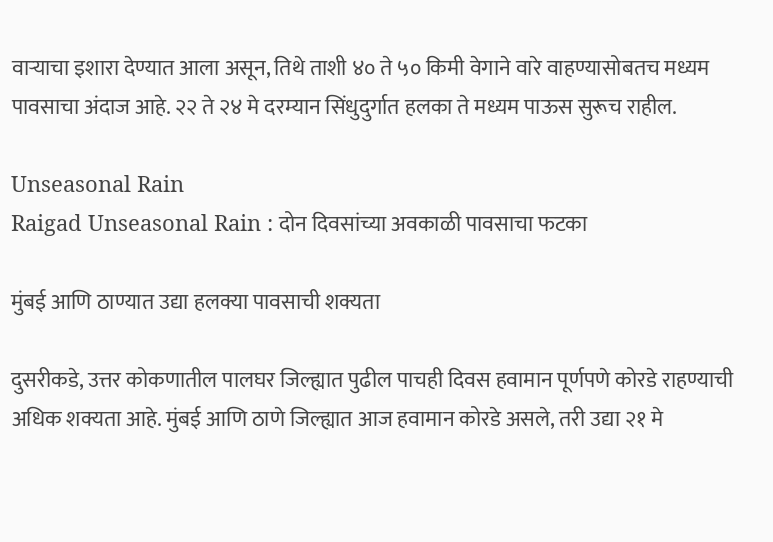वाऱ्याचा इशारा देण्यात आला असून, तिथे ताशी ४० ते ५० किमी वेगाने वारे वाहण्यासोबतच मध्यम पावसाचा अंदाज आहे. २२ ते २४ मे दरम्यान सिंधुदुर्गात हलका ते मध्यम पाऊस सुरूच राहील.

Unseasonal Rain
Raigad Unseasonal Rain : दोन दिवसांच्या अवकाळी पावसाचा फटका

मुंबई आणि ठाण्यात उद्या हलक्या पावसाची शक्यता

दुसरीकडे, उत्तर कोकणातील पालघर जिल्ह्यात पुढील पाचही दिवस हवामान पूर्णपणे कोरडे राहण्याची अधिक शक्यता आहे. मुंबई आणि ठाणे जिल्ह्यात आज हवामान कोरडे असले, तरी उद्या २१ मे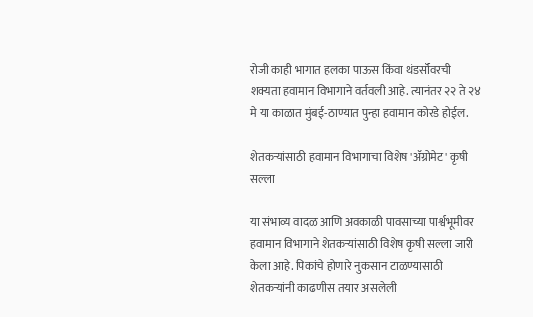रोजी काही भागात हलका पाऊस किंवा थंडर्सॉवरची शक्यता हवामान विभागाने वर्तवली आहे. त्यानंतर २२ ते २४ मे या काळात मुंबई-ठाण्यात पुन्हा हवामान कोरडे होईल.

शेतकऱ्यांसाठी हवामान विभागाचा विशेष 'ॲग्रोमेट' कृषी सल्ला

या संभाव्य वादळ आणि अवकाळी पावसाच्या पार्श्वभूमीवर हवामान विभागाने शेतकऱ्यांसाठी विशेष कृषी सल्ला जारी केला आहे. पिकांचे होणारे नुकसान टाळण्यासाठी शेतकऱ्यांनी काढणीस तयार असलेली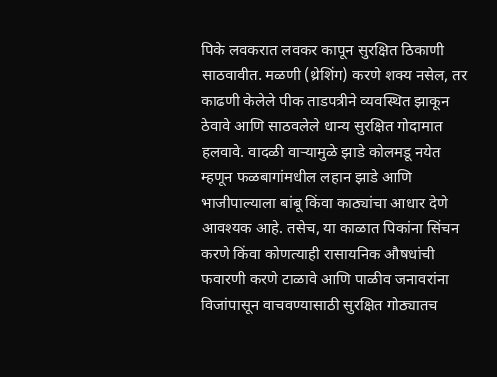पिके लवकरात लवकर कापून सुरक्षित ठिकाणी साठवावीत. मळणी (थ्रेशिंग) करणे शक्य नसेल, तर काढणी केलेले पीक ताडपत्रीने व्यवस्थित झाकून ठेवावे आणि साठवलेले धान्य सुरक्षित गोदामात हलवावे. वादळी वाऱ्यामुळे झाडे कोलमडू नयेत म्हणून फळबागांमधील लहान झाडे आणि भाजीपाल्याला बांबू किंवा काठ्यांचा आधार देणे आवश्यक आहे. तसेच, या काळात पिकांना सिंचन करणे किंवा कोणत्याही रासायनिक औषधांची फवारणी करणे टाळावे आणि पाळीव जनावरांना विजांपासून वाचवण्यासाठी सुरक्षित गोठ्यातच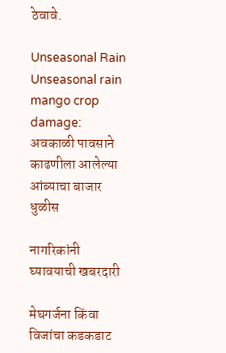ठेवावे.

Unseasonal Rain
Unseasonal rain mango crop damage: अवकाळी पावसाने काढणीला आलेल्या आंब्याचा बाजार धुळीस

नागरिकांनी घ्यावयाची खबरदारी

मेघगर्जना किंवा विजांचा कडकडाट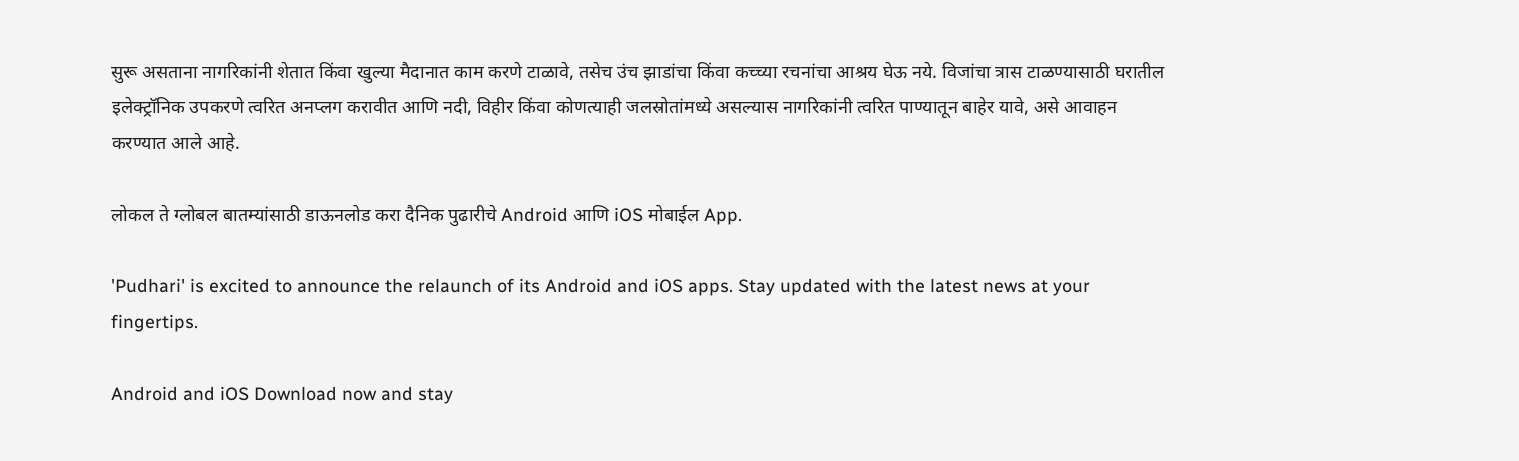सुरू असताना नागरिकांनी शेतात किंवा खुल्या मैदानात काम करणे टाळावे, तसेच उंच झाडांचा किंवा कच्च्या रचनांचा आश्रय घेऊ नये. विजांचा त्रास टाळण्यासाठी घरातील इलेक्ट्रॉनिक उपकरणे त्वरित अनप्लग करावीत आणि नदी, विहीर किंवा कोणत्याही जलस्रोतांमध्ये असल्यास नागरिकांनी त्वरित पाण्यातून बाहेर यावे, असे आवाहन करण्यात आले आहे.

लोकल ते ग्लोबल बातम्यांसाठी डाऊनलोड करा दैनिक पुढारीचे Android आणि iOS मोबाईल App.

'Pudhari' is excited to announce the relaunch of its Android and iOS apps. Stay updated with the latest news at your fingertips.

Android and iOS Download now and stay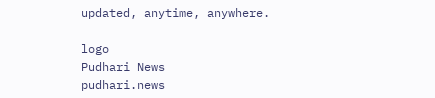updated, anytime, anywhere.

logo
Pudhari News
pudhari.news